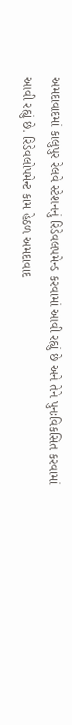અમદાવાદમાં કાલુપુર રેલવે સ્ટેશનનું રિડેવલપમેન્ડ કરવામાં આવી રહ્યું છે અને તેને પુનઃવિકસિત કરવામાં આવી રહ્યું છે. રિડેવલોપમેન્ટ કામ હેઠળ અમદાવાદ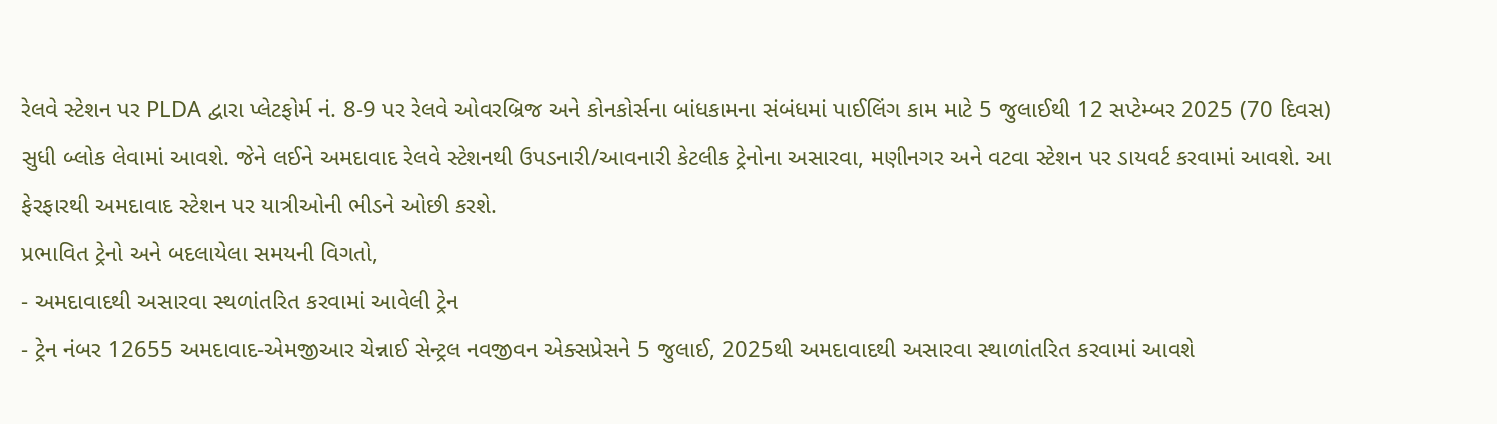રેલવે સ્ટેશન પર PLDA દ્વારા પ્લેટફોર્મ નં. 8-9 પર રેલવે ઓવરબ્રિજ અને કોનકોર્સના બાંધકામના સંબંધમાં પાઈલિંગ કામ માટે 5 જુલાઈથી 12 સપ્ટેમ્બર 2025 (70 દિવસ) સુધી બ્લોક લેવામાં આવશે. જેને લઈને અમદાવાદ રેલવે સ્ટેશનથી ઉપડનારી/આવનારી કેટલીક ટ્રેનોના અસારવા, મણીનગર અને વટવા સ્ટેશન પર ડાયવર્ટ કરવામાં આવશે. આ ફેરફારથી અમદાવાદ સ્ટેશન પર યાત્રીઓની ભીડને ઓછી કરશે.
પ્રભાવિત ટ્રેનો અને બદલાયેલા સમયની વિગતો,
- અમદાવાદથી અસારવા સ્થળાંતરિત કરવામાં આવેલી ટ્રેન
- ટ્રેન નંબર 12655 અમદાવાદ-એમજીઆર ચેન્નાઈ સેન્ટ્રલ નવજીવન એક્સપ્રેસને 5 જુલાઈ, 2025થી અમદાવાદથી અસારવા સ્થાળાંતરિત કરવામાં આવશે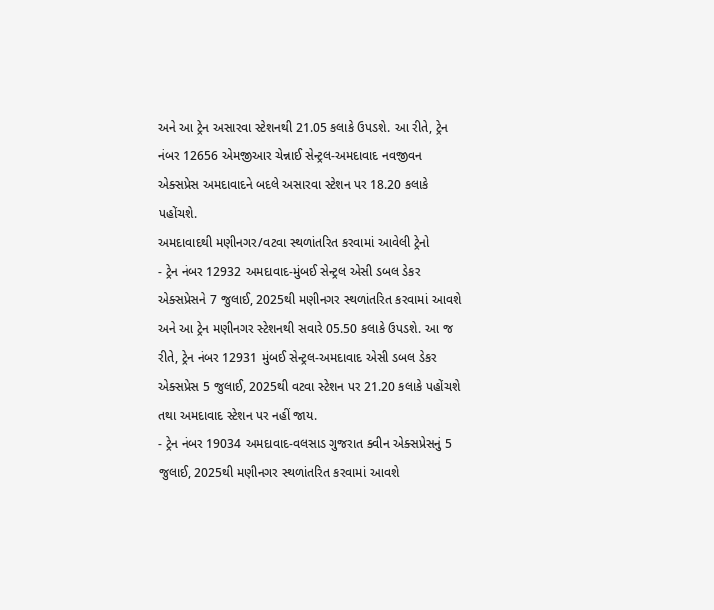અને આ ટ્રેન અસારવા સ્ટેશનથી 21.05 કલાકે ઉપડશે. આ રીતે, ટ્રેન નંબર 12656 એમજીઆર ચેન્નાઈ સેન્ટ્રલ-અમદાવાદ નવજીવન એક્સપ્રેસ અમદાવાદને બદલે અસારવા સ્ટેશન પર 18.20 કલાકે પહોંચશે.
અમદાવાદથી મણીનગર/વટવા સ્થળાંતરિત કરવામાં આવેલી ટ્રેનો
- ટ્રેન નંબર 12932 અમદાવાદ-મુંબઈ સેન્ટ્રલ એસી ડબલ ડેકર એક્સપ્રેસને 7 જુલાઈ, 2025થી મણીનગર સ્થળાંતરિત કરવામાં આવશે અને આ ટ્રેન મણીનગર સ્ટેશનથી સવારે 05.50 કલાકે ઉપડશે. આ જ રીતે, ટ્રેન નંબર 12931 મુંબઈ સેન્ટ્રલ-અમદાવાદ એસી ડબલ ડેકર એક્સપ્રેસ 5 જુલાઈ, 2025થી વટવા સ્ટેશન પર 21.20 કલાકે પહોંચશે તથા અમદાવાદ સ્ટેશન પર નહીં જાય.
- ટ્રેન નંબર 19034 અમદાવાદ-વલસાડ ગુજરાત ક્વીન એક્સપ્રેસનું 5 જુલાઈ, 2025થી મણીનગર સ્થળાંતરિત કરવામાં આવશે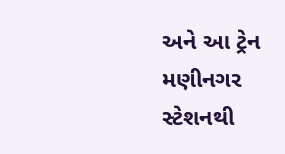અને આ ટ્રેન મણીનગર સ્ટેશનથી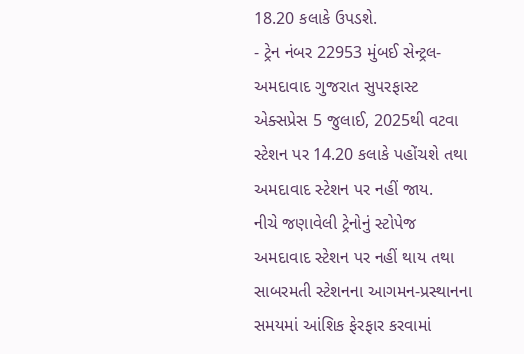18.20 કલાકે ઉપડશે.
- ટ્રેન નંબર 22953 મુંબઈ સેન્ટ્રલ-અમદાવાદ ગુજરાત સુપરફાસ્ટ એક્સપ્રેસ 5 જુલાઈ, 2025થી વટવા સ્ટેશન પર 14.20 કલાકે પહોંચશે તથા અમદાવાદ સ્ટેશન પર નહીં જાય.
નીચે જણાવેલી ટ્રેનોનું સ્ટોપેજ અમદાવાદ સ્ટેશન પર નહીં થાય તથા સાબરમતી સ્ટેશનના આગમન-પ્રસ્થાનના સમયમાં આંશિક ફેરફાર કરવામાં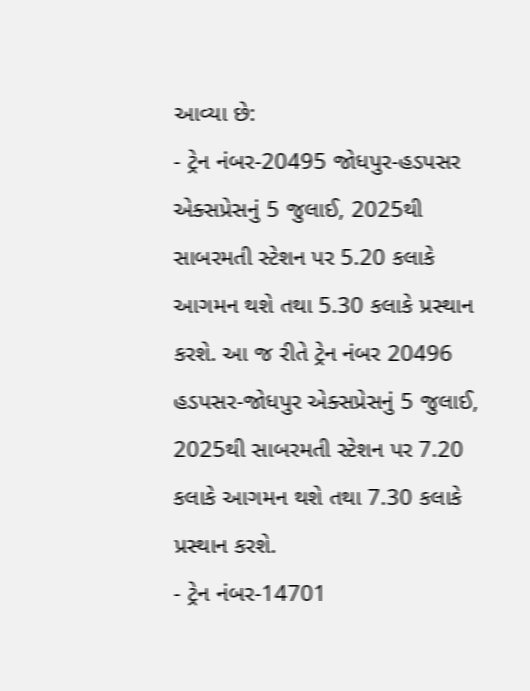આવ્યા છે:
- ટ્રેન નંબર-20495 જોધપુર-હડપસર એક્સપ્રેસનું 5 જુલાઈ, 2025થી સાબરમતી સ્ટેશન પર 5.20 કલાકે આગમન થશે તથા 5.30 કલાકે પ્રસ્થાન કરશે. આ જ રીતે ટ્રેન નંબર 20496 હડપસર-જોધપુર એક્સપ્રેસનું 5 જુલાઈ, 2025થી સાબરમતી સ્ટેશન પર 7.20 કલાકે આગમન થશે તથા 7.30 કલાકે પ્રસ્થાન કરશે.
- ટ્રેન નંબર-14701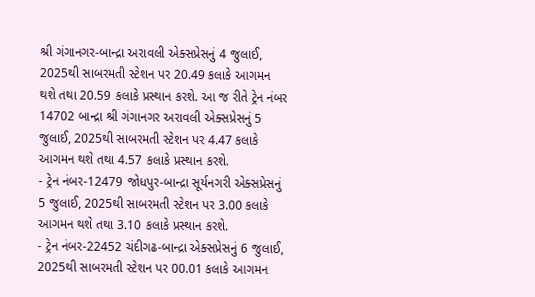શ્રી ગંગાનગર-બાન્દ્રા અરાવલી એક્સપ્રેસનું 4 જુલાઈ, 2025થી સાબરમતી સ્ટેશન પર 20.49 કલાકે આગમન થશે તથા 20.59 કલાકે પ્રસ્થાન કરશે. આ જ રીતે ટ્રેન નંબર 14702 બાન્દ્રા શ્રી ગંગાનગર અરાવલી એક્સપ્રેસનું 5 જુલાઈ, 2025થી સાબરમતી સ્ટેશન પર 4.47 કલાકે આગમન થશે તથા 4.57 કલાકે પ્રસ્થાન કરશે.
- ટ્રેન નંબર-12479 જોધપુર-બાન્દ્રા સૂર્યનગરી એક્સપ્રેસનું 5 જુલાઈ, 2025થી સાબરમતી સ્ટેશન પર 3.00 કલાકે આગમન થશે તથા 3.10 કલાકે પ્રસ્થાન કરશે.
- ટ્રેન નંબર-22452 ચંદીગઢ-બાન્દ્રા એક્સપ્રેસનું 6 જુલાઈ, 2025થી સાબરમતી સ્ટેશન પર 00.01 કલાકે આગમન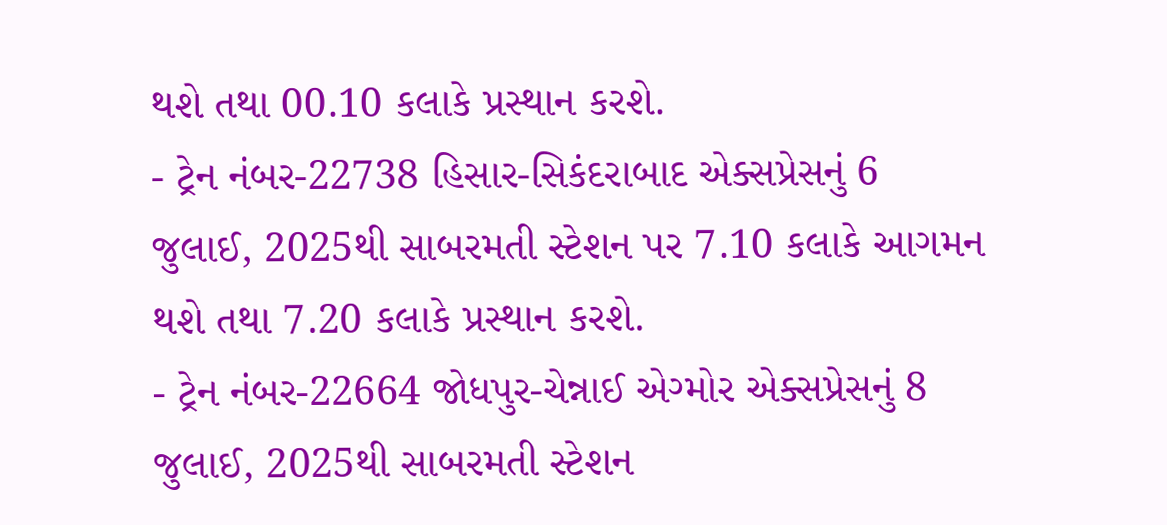થશે તથા 00.10 કલાકે પ્રસ્થાન કરશે.
- ટ્રેન નંબર-22738 હિસાર-સિકંદરાબાદ એક્સપ્રેસનું 6 જુલાઈ, 2025થી સાબરમતી સ્ટેશન પર 7.10 કલાકે આગમન થશે તથા 7.20 કલાકે પ્રસ્થાન કરશે.
- ટ્રેન નંબર-22664 જોધપુર-ચેન્નાઈ એગ્મોર એક્સપ્રેસનું 8 જુલાઈ, 2025થી સાબરમતી સ્ટેશન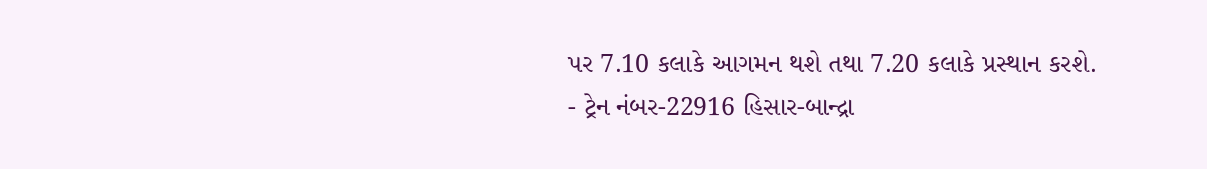પર 7.10 કલાકે આગમન થશે તથા 7.20 કલાકે પ્રસ્થાન કરશે.
- ટ્રેન નંબર-22916 હિસાર-બાન્દ્રા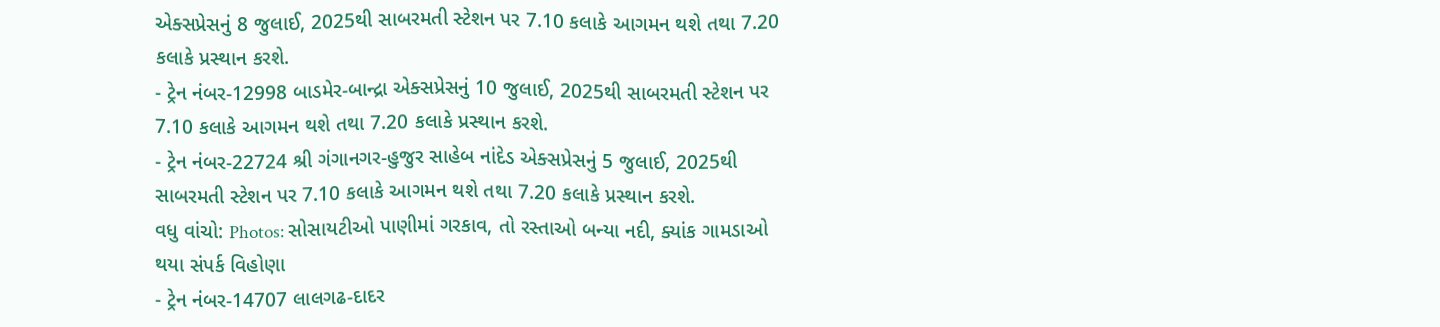એક્સપ્રેસનું 8 જુલાઈ, 2025થી સાબરમતી સ્ટેશન પર 7.10 કલાકે આગમન થશે તથા 7.20 કલાકે પ્રસ્થાન કરશે.
- ટ્રેન નંબર-12998 બાડમેર-બાન્દ્રા એક્સપ્રેસનું 10 જુલાઈ, 2025થી સાબરમતી સ્ટેશન પર 7.10 કલાકે આગમન થશે તથા 7.20 કલાકે પ્રસ્થાન કરશે.
- ટ્રેન નંબર-22724 શ્રી ગંગાનગર-હુજુર સાહેબ નાંદેડ એક્સપ્રેસનું 5 જુલાઈ, 2025થી સાબરમતી સ્ટેશન પર 7.10 કલાકે આગમન થશે તથા 7.20 કલાકે પ્રસ્થાન કરશે.
વધુ વાંચો: Photos: સોસાયટીઓ પાણીમાં ગરકાવ, તો રસ્તાઓ બન્યા નદી, ક્યાંક ગામડાઓ થયા સંપર્ક વિહોણા
- ટ્રેન નંબર-14707 લાલગઢ-દાદર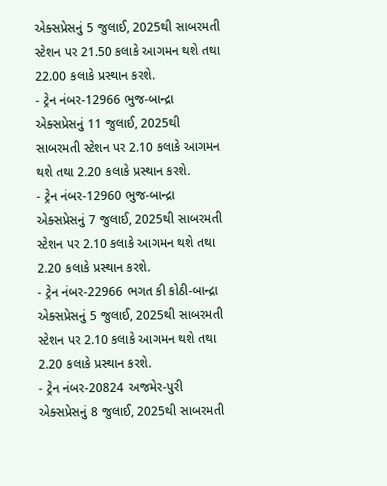એક્સપ્રેસનું 5 જુલાઈ, 2025થી સાબરમતી સ્ટેશન પર 21.50 કલાકે આગમન થશે તથા 22.00 કલાકે પ્રસ્થાન કરશે.
- ટ્રેન નંબર-12966 ભુજ-બાન્દ્રા એક્સપ્રેસનું 11 જુલાઈ, 2025થી સાબરમતી સ્ટેશન પર 2.10 કલાકે આગમન થશે તથા 2.20 કલાકે પ્રસ્થાન કરશે.
- ટ્રેન નંબર-12960 ભુજ-બાન્દ્રા એક્સપ્રેસનું 7 જુલાઈ, 2025થી સાબરમતી સ્ટેશન પર 2.10 કલાકે આગમન થશે તથા 2.20 કલાકે પ્રસ્થાન કરશે.
- ટ્રેન નંબર-22966 ભગત કી કોઠી-બાન્દ્રા એક્સપ્રેસનું 5 જુલાઈ, 2025થી સાબરમતી સ્ટેશન પર 2.10 કલાકે આગમન થશે તથા 2.20 કલાકે પ્રસ્થાન કરશે.
- ટ્રેન નંબર-20824 અજમેર-પુરી એક્સપ્રેસનું 8 જુલાઈ, 2025થી સાબરમતી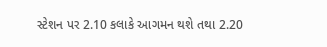સ્ટેશન પર 2.10 કલાકે આગમન થશે તથા 2.20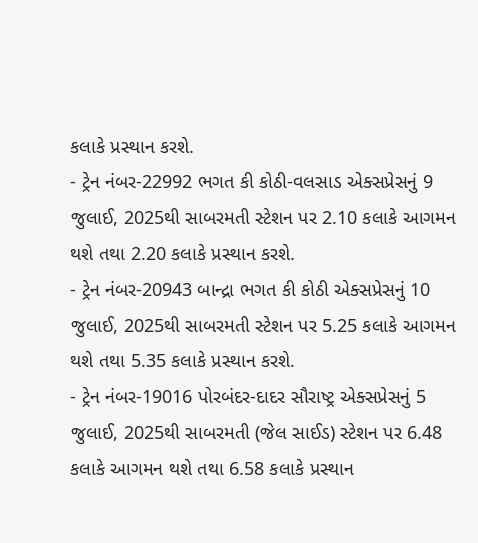કલાકે પ્રસ્થાન કરશે.
- ટ્રેન નંબર-22992 ભગત કી કોઠી-વલસાડ એક્સપ્રેસનું 9 જુલાઈ, 2025થી સાબરમતી સ્ટેશન પર 2.10 કલાકે આગમન થશે તથા 2.20 કલાકે પ્રસ્થાન કરશે.
- ટ્રેન નંબર-20943 બાન્દ્રા ભગત કી કોઠી એક્સપ્રેસનું 10 જુલાઈ, 2025થી સાબરમતી સ્ટેશન પર 5.25 કલાકે આગમન થશે તથા 5.35 કલાકે પ્રસ્થાન કરશે.
- ટ્રેન નંબર-19016 પોરબંદર-દાદર સૌરાષ્ટ્ર એક્સપ્રેસનું 5 જુલાઈ, 2025થી સાબરમતી (જેલ સાઈડ) સ્ટેશન પર 6.48 કલાકે આગમન થશે તથા 6.58 કલાકે પ્રસ્થાન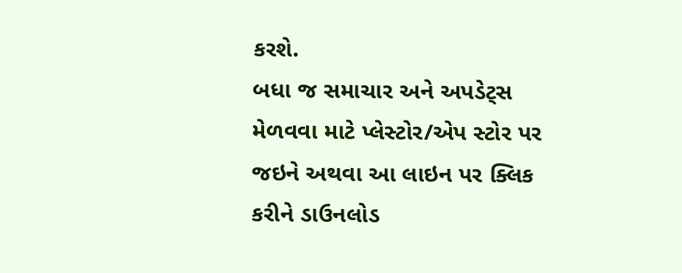કરશે.
બધા જ સમાચાર અને અપડેટ્સ મેળવવા માટે પ્લેસ્ટોર/એપ સ્ટોર પર જઇને અથવા આ લાઇન પર ક્લિક કરીને ડાઉનલોડ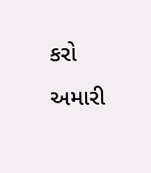કરો અમારી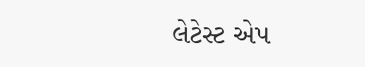લેટેસ્ટ એપ